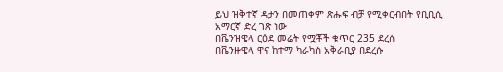ይህ ዝቅተኛ ዳታን በመጠቀም ጽሑፍ ብቻ የሚቀርብበት የቢቢሲ አማርኛ ድረ ገጽ ነው
በቬንዝዌላ ርዕደ መሬት የሟቾች ቁጥር 235 ደረሰ
በቬንዙዌላ ዋና ከተማ ካራካስ አቅራቢያ በደረሱ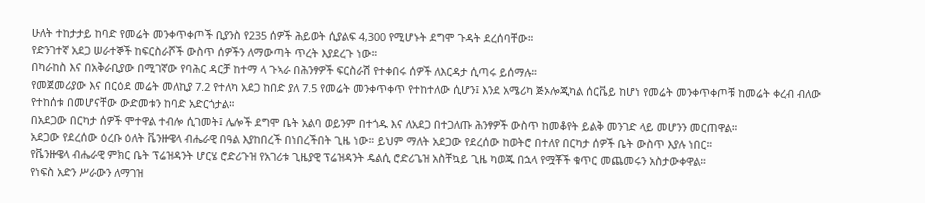ሁለት ተከታታይ ከባድ የመሬት መንቀጥቀጦች ቢያንስ የ235 ሰዎች ሕይወት ሲያልፍ 4,300 የሚሆኑት ደግሞ ጉዳት ደረሰባቸው።
የድንገተኛ አደጋ ሠራተኞች ከፍርስራሾች ውስጥ ሰዎችን ለማውጣት ጥረት እያደረጉ ነው።
በካራከስ እና በአቅራቢያው በሚገኛው የባሕር ዳርቻ ከተማ ላ ጉኣራ በሕንፃዎች ፍርስራሽ የተቀበሩ ሰዎች ለእርዳታ ሲጣሩ ይሰማሉ።
የመጀመሪያው እና በርዕደ መሬት መለኪያ 7.2 የተለካ አደጋ ከበድ ያለ 7.5 የመሬት መንቀጥቀጥ የተከተለው ሲሆን፤ እንደ አሜሪካ ጅኦሎጂካል ሰርቬይ ከሆነ የመሬት መንቀጥቀጦቹ ከመሬት ቀረብ ብለው የተከሰቱ በመሆናቸው ውድመቱን ከባድ አድርጎታል።
በአደጋው በርካታ ሰዎች ሞተዋል ተብሎ ሲገመት፤ ሌሎች ደግሞ ቤት አልባ ወይንም በተጎዱ እና ለአደጋ በተጋለጡ ሕንፃዎች ውስጥ ከመቆየት ይልቅ መንገድ ላይ መሆንን መርጠዋል።
አደጋው የደረሰው ዕረቡ ዕለት ቬንዙዌላ ብሔራዊ በዓል እያከበረች በነበረችበት ጊዜ ነው። ይህም ማለት አደጋው የደረሰው ከወትሮ በተለየ በርካታ ሰዎች ቤት ውስጥ እያሉ ነበር።
የቬንዙዌላ ብሔራዊ ምክር ቤት ፕሬዝዳንት ሆርሄ ሮድሪጉዝ የአገሪቱ ጊዜያዊ ፕሬዝዳንት ዴልሲ ሮድሪጌዝ አስቸኳይ ጊዜ ካወጁ በኋላ የሟቾች ቁጥር መጨመሩን አስታውቀዋል።
የነፍስ አድን ሥራውን ለማገዝ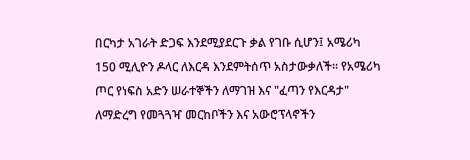በርካታ አገራት ድጋፍ እንደሚያደርጉ ቃል የገቡ ሲሆን፤ አሜሪካ 150 ሚሊዮን ዶላር ለእርዳ እንደምትሰጥ አስታውቃለች። የአሜሪካ ጦር የነፍስ አድን ሠራተኞችን ለማገዝ እና "ፈጣን የእርዳታ" ለማድረግ የመጓጓዣ መርከቦችን እና አውሮፕላኖችን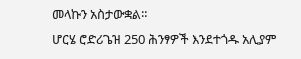መላኩን አስታውቋል።
ሆርሄ ሮድሪጌዝ 250 ሕንፃዎች እንደተጎዱ አሊያም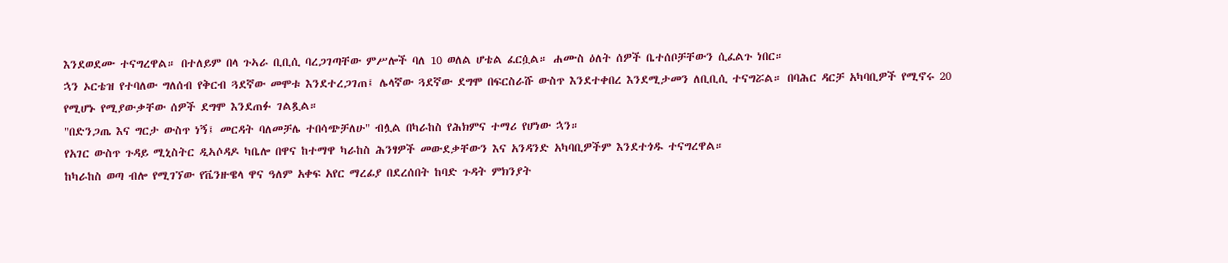እንደወደሙ ተናግረዋል። በተለይም በላ ጉኣራ ቢቢሲ ባረጋገጣቸው ምሥሎች ባለ 10 ወለል ሆቴል ፈርሷል። ሐሙስ ዕለት ሰዎች ቤተሰቦቻቸውን ሲፈልጉ ነበር።
ኋን ኦርቴዝ የተባለው ግለሰብ የቅርብ ጓደኛው መሞቱ እንደተረጋገጠ፤ ሌላኛው ጓደኛው ደግሞ በፍርስራሹ ውስጥ እንደተቀበረ እንደሚታመን ለቢቢሲ ተናግሯል። በባሕር ዳርቻ አካባቢዎች የሚኖሩ 20 የሚሆኑ የሚያውቃቸው ሰዎች ደግሞ እንደጠፉ ገልጿል።
"በድንጋጤ እና ግርታ ውስጥ ነኝ፤ መርዳት ባለመቻሌ ተበሳጭቻለሁ" ብሏል በካራከስ የሕክምና ተማሪ የሆነው ኋን።
የአገር ውስጥ ጉዳይ ሚኒስትር ዲኣሶዳዶ ካቤሎ በዋና ከተማዋ ካራከስ ሕንፃዎች መውደቃቸውን እና አንዳንድ አካባቢዎችም እንደተጎዱ ተናግረዋል።
ከካራከስ ወጣ ብሎ የሚገኘው የቬንዙዌላ ዋና ዓለም አቀፍ አየር ማረፊያ በደረሰበት ከባድ ጉዳት ምክንያት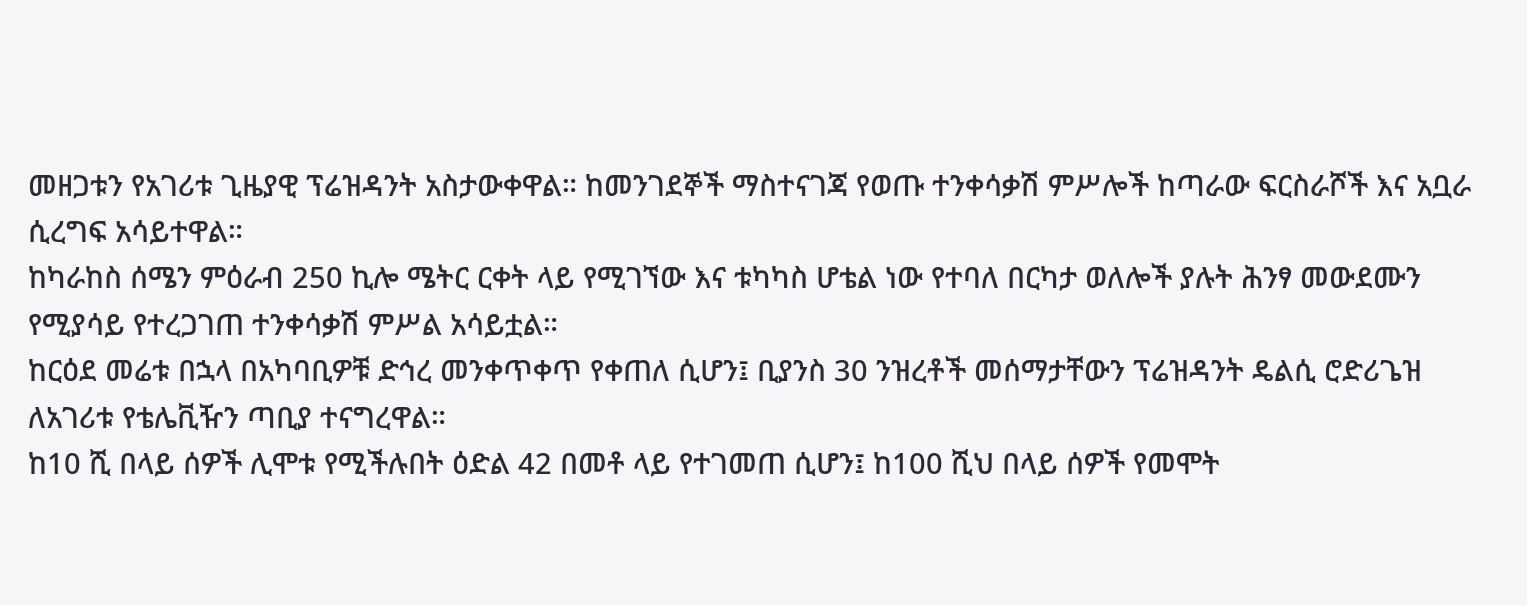መዘጋቱን የአገሪቱ ጊዜያዊ ፕሬዝዳንት አስታውቀዋል። ከመንገደኞች ማስተናገጃ የወጡ ተንቀሳቃሽ ምሥሎች ከጣራው ፍርስራሾች እና አቧራ ሲረግፍ አሳይተዋል።
ከካራከስ ሰሜን ምዕራብ 250 ኪሎ ሜትር ርቀት ላይ የሚገኘው እና ቱካካስ ሆቴል ነው የተባለ በርካታ ወለሎች ያሉት ሕንፃ መውደሙን የሚያሳይ የተረጋገጠ ተንቀሳቃሽ ምሥል አሳይቷል።
ከርዕደ መሬቱ በኋላ በአካባቢዎቹ ድኅረ መንቀጥቀጥ የቀጠለ ሲሆን፤ ቢያንስ 30 ንዝረቶች መሰማታቸውን ፕሬዝዳንት ዴልሲ ሮድሪጌዝ ለአገሪቱ የቴሌቪዥን ጣቢያ ተናግረዋል።
ከ10 ሺ በላይ ሰዎች ሊሞቱ የሚችሉበት ዕድል 42 በመቶ ላይ የተገመጠ ሲሆን፤ ከ100 ሺህ በላይ ሰዎች የመሞት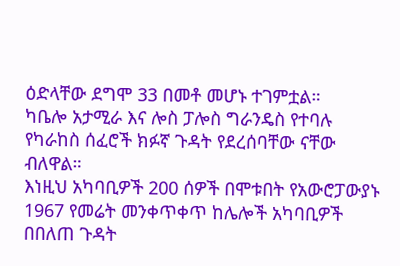ዕድላቸው ደግሞ 33 በመቶ መሆኑ ተገምቷል።
ካቤሎ አታሚራ እና ሎስ ፓሎስ ግራንዴስ የተባሉ የካራከስ ሰፈሮች ክፉኛ ጉዳት የደረሰባቸው ናቸው ብለዋል።
እነዚህ አካባቢዎች 200 ሰዎች በሞቱበት የአውሮፓውያኑ 1967 የመሬት መንቀጥቀጥ ከሌሎች አካባቢዎች በበለጠ ጉዳት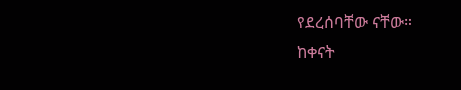የደረሰባቸው ናቸው።
ከቀናት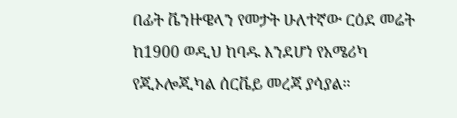በፊት ቬንዙዌላን የመታት ሁለተኛው ርዕደ መሬት ከ1900 ወዲህ ከባዱ እንደሆነ የአሜሪካ የጂኦሎጂካል ሰርቬይ መረጃ ያሳያል።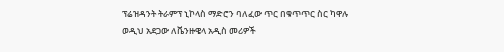ፕሬዝዳንት ትራምፕ ኒኮላስ ማድሮን ባለፈው ጥር በቁጥጥር ስር ካዋሉ ወዲህ አደጋው ለቬንዙዌላ አዲስ መሪዎች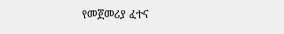የመጀመሪያ ፈተና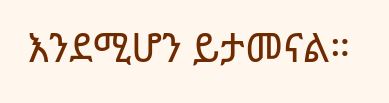እንደሚሆን ይታመናል።